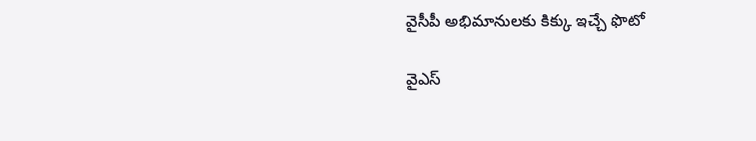వైసీపీ అభిమానులకు కిక్కు ఇచ్చే ఫొటో

వైఎస్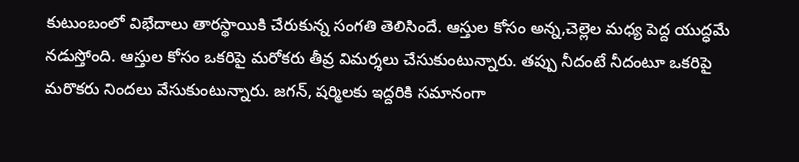కుటుంబంలో విభేదాలు తారస్థాయికి చేరుకున్న సంగతి తెలిసిందే. ఆస్తుల కోసం అన్న,చెల్లెల మధ్య పెద్ద యుద్ధమే నడుస్తోంది. ఆస్తుల కోసం ఒకరిపై మరోకరు తీవ్ర విమర్శలు చేసుకుంటున్నారు. తప్పు నీదంటే నీదంటూ ఒకరిపై మరొకరు నిందలు వేసుకుంటున్నారు. జగన్, షర్మిలకు ఇద్దరికి సమానంగా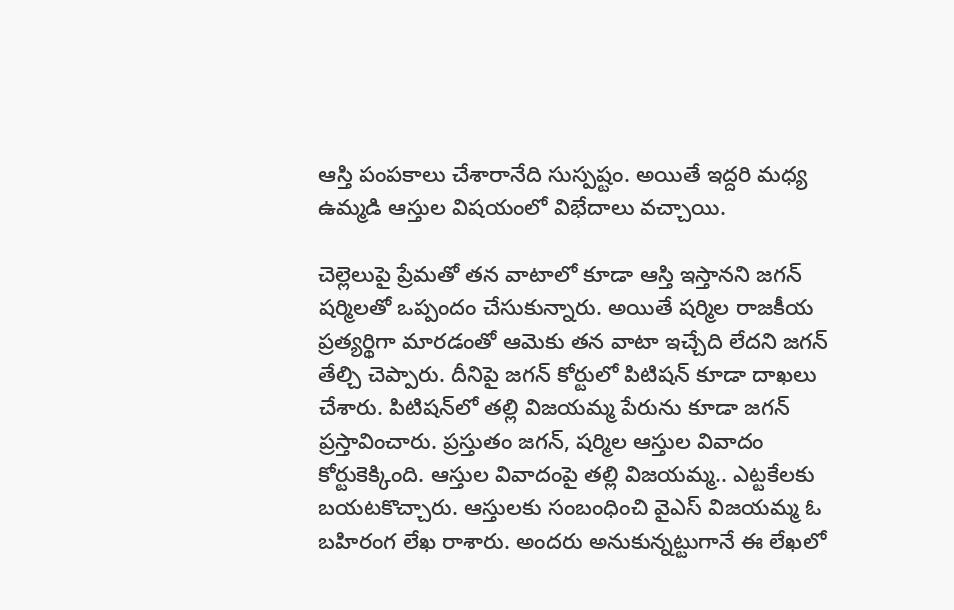ఆస్తి పంపకాలు చేశారానేది సుస్పష్టం. అయితే ఇద్దరి మధ్య ఉమ్మడి ఆస్తుల విషయంలో విభేదాలు వచ్చాయి.

చెల్లెలుపై ప్రేమతో తన వాటాలో కూడా ఆస్తి ఇస్తానని జగన్ షర్మిలతో ఒప్పందం చేసుకున్నారు. అయితే షర్మిల రాజకీయ ప్రత్యర్థిగా మారడంతో ఆమెకు తన వాటా ఇచ్చేది లేదని జగన్ తేల్చి చెప్పారు. దీనిపై జగన్ కోర్టులో పిటిషన్ కూడా దాఖలు చేశారు. పిటిషన్‌లో తల్లి విజయమ్మ పేరును కూడా జగన్ ప్రస్తావించారు. ప్రస్తుతం జగన్, షర్మిల ఆస్తుల వివాదం కోర్టుకెక్కింది. ఆస్తుల వివాదంపై తల్లి విజయమ్మ.. ఎట్టకేలకు బయటకొచ్చారు. ఆస్తులకు సంబంధించి వైఎస్ విజయమ్మ ఓ బహిరంగ లేఖ రాశారు. అందరు అనుకున్నట్టుగానే ఈ లేఖలో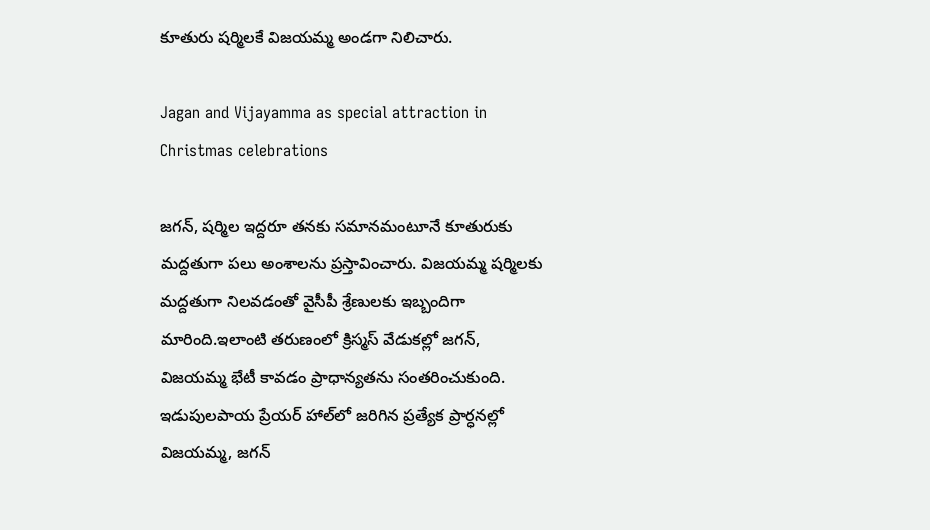కూతురు షర్మిలకే విజయమ్మ అండగా నిలిచారు.

Jagan and Vijayamma as special attraction in Christmas celebrations

జగన్, షర్మిల ఇద్దరూ తనకు సమానమంటూనే కూతురుకు మద్దతుగా పలు అంశాలను ప్రస్తావించారు. విజయమ్మ షర్మిలకు మద్దతుగా నిలవడంతో వైసీపీ శ్రేణులకు ఇబ్బందిగా మారింది.ఇలాంటి తరుణంలో క్రిస్మస్ వేడుకల్లో జగన్, విజయమ్మ భేటీ కావడం ప్రాధాన్యతను సంతరించుకుంది. ఇడుపులపాయ ప్రేయర్‌ హాల్‌లో జరిగిన ప్రత్యేక ప్రార్ధనల్లో విజయమ్మ, జగన్‌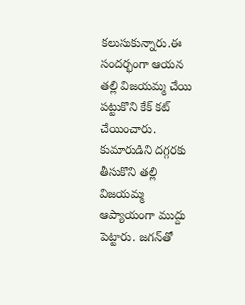కలుసుకున్నారు.ఈ సందర్భంగా ఆయన తల్లి విజయమ్మ చేయి పట్టుకొని కేక్ కట్ చేయించారు. కుమారుడిని దగ్గరకు తీసుకొని తల్లి విజయమ్మ ఆప్యాయంగా ముద్దు పెట్టారు. జగన్‌తో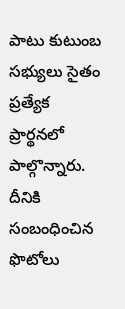పాటు కుటుంబ సభ్యులు సైతం ప్రత్యేక ప్రార్థనలో పాల్గొన్నారు. దీనికి సంబంధించిన ఫొటోలు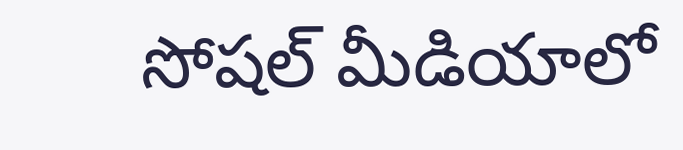సోషల్ మీడియాలో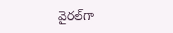వైరల్‌గా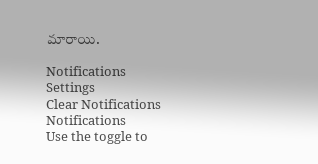మారాయి.

Notifications
Settings
Clear Notifications
Notifications
Use the toggle to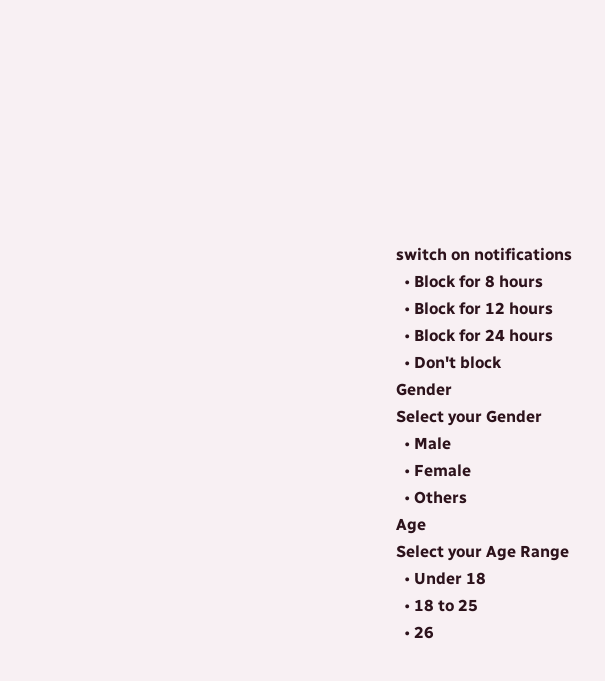switch on notifications
  • Block for 8 hours
  • Block for 12 hours
  • Block for 24 hours
  • Don't block
Gender
Select your Gender
  • Male
  • Female
  • Others
Age
Select your Age Range
  • Under 18
  • 18 to 25
  • 26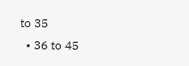to 35
  • 36 to 45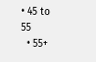• 45 to 55
  • 55+